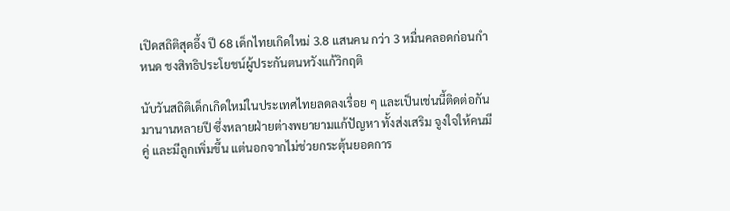เปิดสถิติสุดอึ้ง ปี 68 เด็กไทยเกิดใหม่ 3.8 แสนคน กว่า 3 หมื่นคลอดก่อนกำหนด ชงสิทธิประโยชน์ผู้ประกันตนหวังแก้วิกฤติ

นับวันสถิติเด็กเกิดใหม่ในประเทศไทยลดลงเรื่อย ๆ และเป็นเช่นนี้ติดต่อกันมานานหลายปี ซึ่งหลายฝ่ายต่างพยายามแก้ปัญหา ทั้งส่งเสริม จูงใจให้คนมีคู่ และมีลูกเพิ่มขึ้น แต่นอกจากไม่ช่วยกระตุ้นยอดการ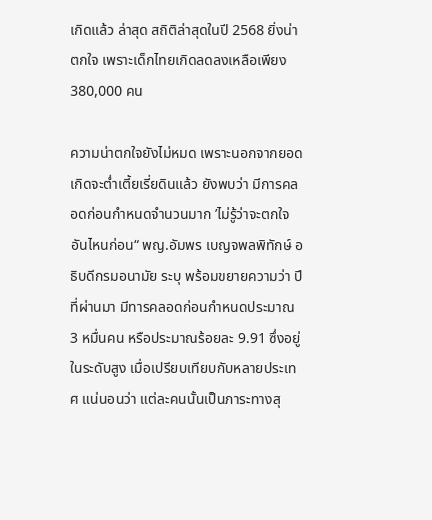เกิดแล้ว ล่าสุด สถิติล่าสุดในปี 2568 ยิ่งน่าตกใจ เพราะเด็กไทยเกิดลดลงเหลือเพียง 380,000 คน

ความน่าตกใจยังไม่หมด เพราะนอกจากยอดเกิดจะต่ำเตี้ยเรี่ยดินแล้ว ยังพบว่า มีการคลอดก่อนกำหนดจำนวนมาก ’ไม่รู้ว่าจะตกใจอันไหนก่อน“ พญ.อัมพร เบญจพลพิทักษ์ อธิบดีกรมอนามัย ระบุ พร้อมขยายความว่า ปีที่ผ่านมา มีทารคลอดก่อนกำหนดประมาณ 3 หมื่นคน หรือประมาณร้อยละ 9.91 ซึ่งอยู่ในระดับสูง เมื่อเปรียบเทียบกับหลายประเทศ แน่นอนว่า แต่ละคนนั้นเป็นภาระทางสุ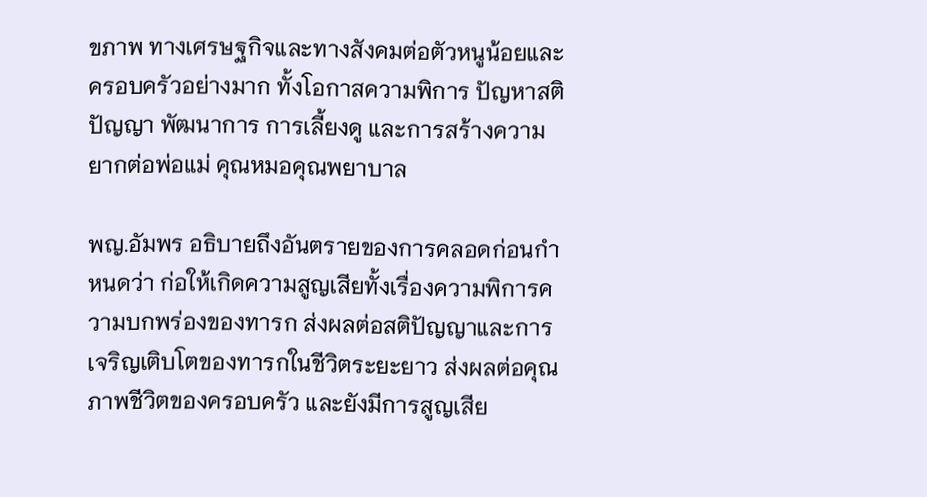ขภาพ ทางเศรษฐกิจและทางสังคมต่อตัวหนูน้อยและครอบครัวอย่างมาก ทั้งโอกาสความพิการ ปัญหาสติปัญญา พัฒนาการ การเลี้ยงดู และการสร้างความยากต่อพ่อแม่ คุณหมอคุณพยาบาล

พญ.อัมพร อธิบายถึงอันตรายของการคลอดก่อนกำหนดว่า ก่อให้เกิดความสูญเสียทั้งเรื่องความพิการความบกพร่องของทารก ส่งผลต่อสติปัญญาและการเจริญเติบโตของทารกในชีวิตระยะยาว ส่งผลต่อคุณภาพชีวิตของครอบครัว และยังมีการสูญเสีย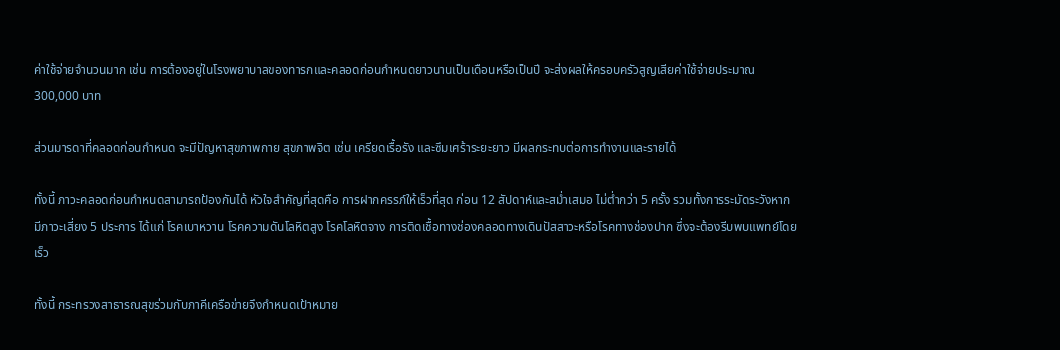ค่าใช้จ่ายจำนวนมาก เช่น การต้องอยู่ในโรงพยาบาลของทารกและคลอดก่อนกำหนดยาวนานเป็นเดือนหรือเป็นปี จะส่งผลให้ครอบครัวสูญเสียค่าใช้จ่ายประมาณ 300,000 บาท

ส่วนมารดาที่คลอดก่อนกำหนด จะมีปัญหาสุขภาพกาย สุขภาพจิต เช่น เครียดเรื้อรัง และซึมเศร้าระยะยาว มีผลกระทบต่อการทำงานและรายได้

ทั้งนี้ ภาวะคลอดก่อนกำหนดสามารถป้องกันได้ หัวใจสำคัญที่สุดคือ การฝากครรภ์ให้เร็วที่สุด ก่อน 12 สัปดาห์และสม่ำเสมอ ไม่ต่ำกว่า 5 ครั้ง รวมทั้งการระมัดระวังหากมีภาวะเสี่ยง 5 ประการ ได้แก่ โรคเบาหวาน โรคความดันโลหิตสูง โรคโลหิตจาง การติดเชื้อทางช่องคลอดทางเดินปัสสาวะหรือโรคทางช่องปาก ซึ่งจะต้องรีบพบแพทย์โดยเร็ว

ทั้งนี้ กระทรวงสาธารณสุขร่วมกับภาคีเครือข่ายจึงกำหนดเป้าหมาย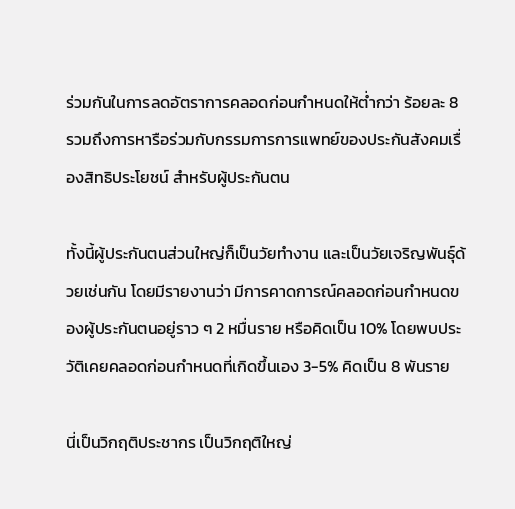ร่วมกันในการลดอัตราการคลอดก่อนกำหนดให้ต่ำกว่า ร้อยละ 8 รวมถึงการหารือร่วมกับกรรมการการแพทย์ของประกันสังคมเรื่องสิทธิประโยชน์ สำหรับผู้ประกันตน

ทั้งนี้ผู้ประกันตนส่วนใหญ่ก็เป็นวัยทำงาน และเป็นวัยเจริญพันธุ์ด้วยเช่นกัน โดยมีรายงานว่า มีการคาดการณ์คลอดก่อนกำหนดของผู้ประกันตนอยู่ราว ๆ 2 หมื่นราย หรือคิดเป็น 10% โดยพบประวัติเคยคลอดก่อนกำหนดที่เกิดขึ้นเอง 3-5% คิดเป็น 8 พันราย

นี่เป็นวิกฤติประชากร เป็นวิกฤติใหญ่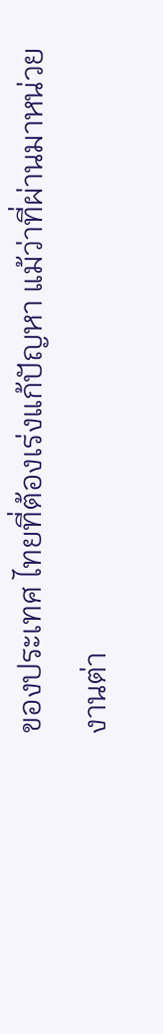ของประเทศ ไทยที่ต้องเร่งแก้ปัญหา แม้ว่าที่ผ่านมาหน่วยงานต่า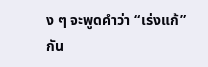ง ๆ จะพูดคำว่า “เร่งแก้” กัน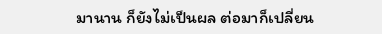มานาน ก็ยังไม่เป็นผล ต่อมาก็เปลี่ยน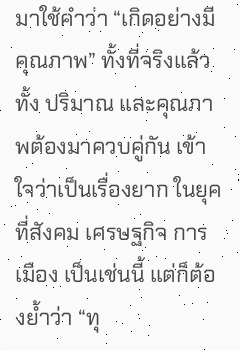มาใช้คำว่า “เกิดอย่างมีคุณภาพ” ทั้งที่จริงแล้วทั้ง ปริมาณ และคุณภาพต้องมาควบคู่กัน เข้าใจว่าเป็นเรื่องยาก ในยุคที่สังคม เศรษฐกิจ การเมือง เป็นเช่นนี้ แต่ก็ต้องย้ำว่า “ทุ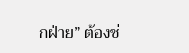กฝ่าย” ต้องช่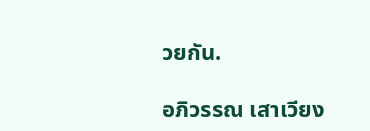วยกัน.

อภิวรรณ เสาเวียง